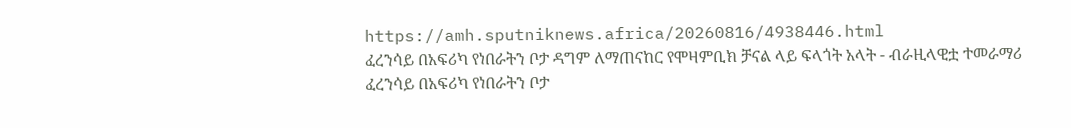https://amh.sputniknews.africa/20260816/4938446.html
ፈረንሳይ በአፍሪካ የነበራትን ቦታ ዳግም ለማጠናከር የሞዛምቢክ ቻናል ላይ ፍላጎት አላት - ብራዚላዊቷ ተመራማሪ
ፈረንሳይ በአፍሪካ የነበራትን ቦታ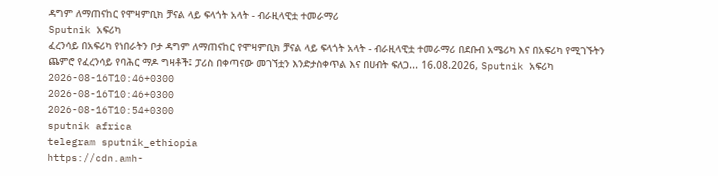ዳግም ለማጠናከር የሞዛምቢክ ቻናል ላይ ፍላጎት አላት - ብራዚላዊቷ ተመራማሪ
Sputnik አፍሪካ
ፈረንሳይ በአፍሪካ የነበራትን ቦታ ዳግም ለማጠናከር የሞዛምቢክ ቻናል ላይ ፍላጎት አላት - ብራዚላዊቷ ተመራማሪ በደቡብ አሜሪካ እና በአፍሪካ የሚገኙትን ጨምሮ የፈረንሳይ የባሕር ማዶ ግዛቶች፤ ፓሪስ በቀጣናው መገኘቷን እንድታስቀጥል እና በሀብት ፍለጋ... 16.08.2026, Sputnik አፍሪካ
2026-08-16T10:46+0300
2026-08-16T10:46+0300
2026-08-16T10:54+0300
sputnik africa
telegram sputnik_ethiopia
https://cdn.amh-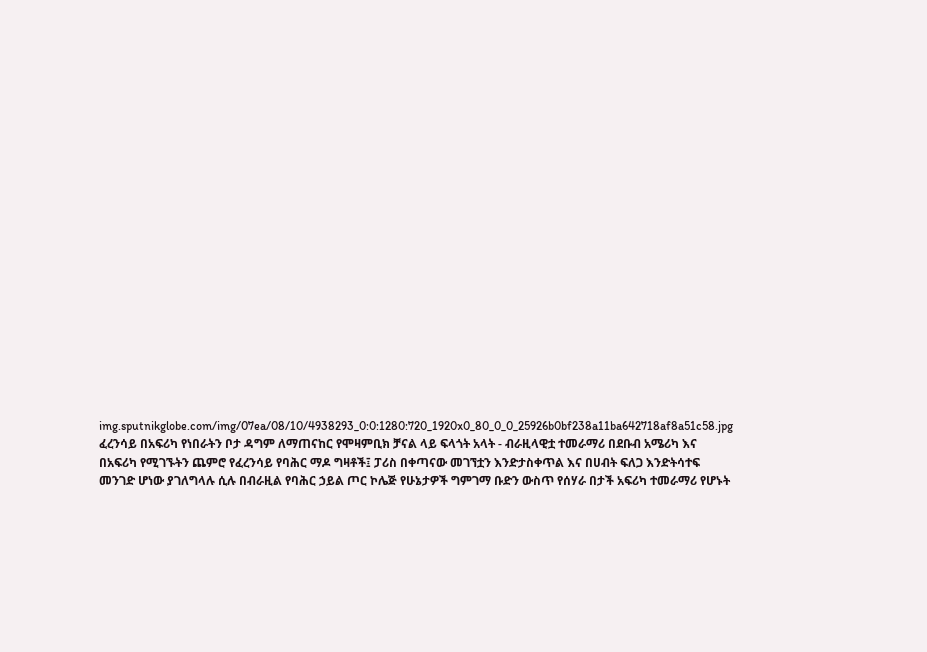img.sputnikglobe.com/img/07ea/08/10/4938293_0:0:1280:720_1920x0_80_0_0_25926b0bf238a11ba642718af8a51c58.jpg
ፈረንሳይ በአፍሪካ የነበራትን ቦታ ዳግም ለማጠናከር የሞዛምቢክ ቻናል ላይ ፍላጎት አላት - ብራዚላዊቷ ተመራማሪ በደቡብ አሜሪካ እና በአፍሪካ የሚገኙትን ጨምሮ የፈረንሳይ የባሕር ማዶ ግዛቶች፤ ፓሪስ በቀጣናው መገኘቷን እንድታስቀጥል እና በሀብት ፍለጋ እንድትሳተፍ መንገድ ሆነው ያገለግላሉ ሲሉ በብራዚል የባሕር ኃይል ጦር ኮሌጅ የሁኔታዎች ግምገማ ቡድን ውስጥ የሰሃራ በታች አፍሪካ ተመራማሪ የሆኑት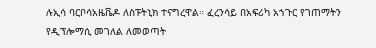ሉኢሳ ባርቦሳአዜቬዶ ለስፑትኒክ ተናግረዋል። ፈረንሳይ በአፍሪካ አኀጉር የገጠማትን የዲፕሎማሲ መገለል ለመወጣት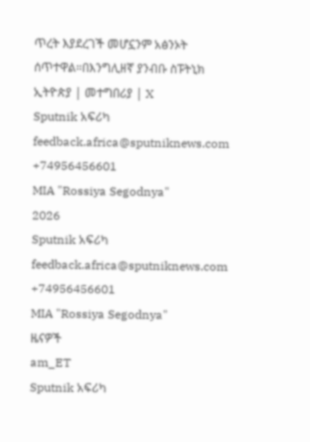ጥረት እያደረገች መሆኗንም አፅንኦት ሰጥተዋል።በእንግሊዘኛ ያንብቡ ስፑትኒክ ኢትዮጵያ | መተግበሪያ | X
Sputnik አፍሪካ
feedback.africa@sputniknews.com
+74956456601
MIA "Rossiya Segodnya"
2026
Sputnik አፍሪካ
feedback.africa@sputniknews.com
+74956456601
MIA "Rossiya Segodnya"
ዜናዎች
am_ET
Sputnik አፍሪካ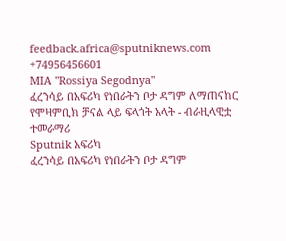feedback.africa@sputniknews.com
+74956456601
MIA "Rossiya Segodnya"
ፈረንሳይ በአፍሪካ የነበራትን ቦታ ዳግም ለማጠናከር የሞዛምቢክ ቻናል ላይ ፍላጎት አላት - ብራዚላዊቷ ተመራማሪ
Sputnik አፍሪካ
ፈረንሳይ በአፍሪካ የነበራትን ቦታ ዳግም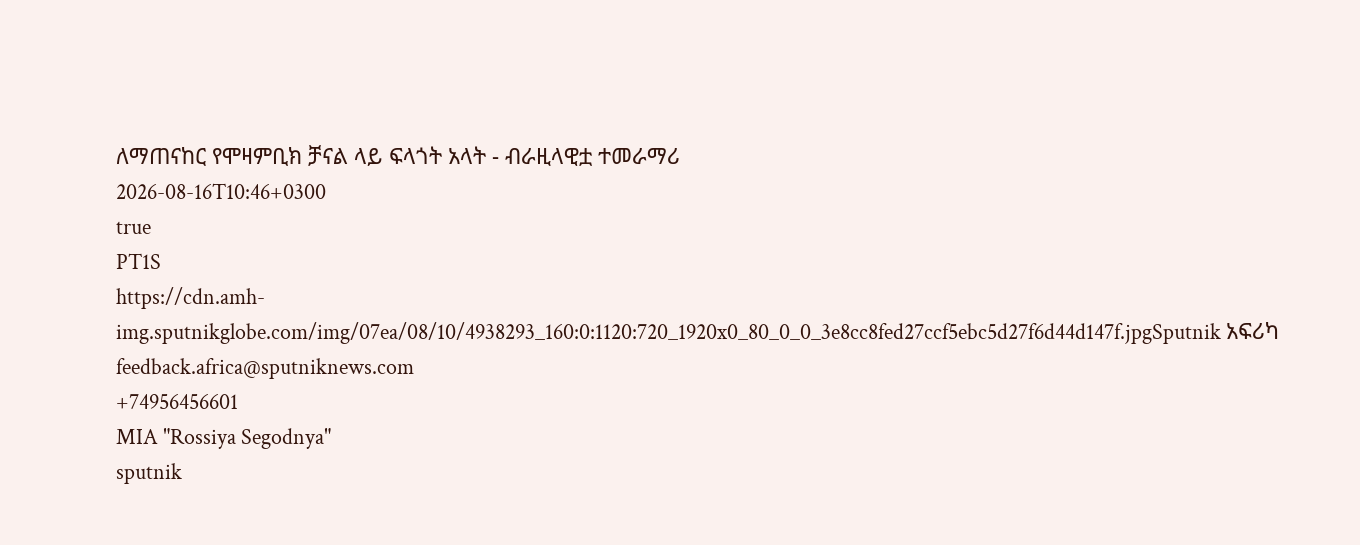ለማጠናከር የሞዛምቢክ ቻናል ላይ ፍላጎት አላት - ብራዚላዊቷ ተመራማሪ
2026-08-16T10:46+0300
true
PT1S
https://cdn.amh-img.sputnikglobe.com/img/07ea/08/10/4938293_160:0:1120:720_1920x0_80_0_0_3e8cc8fed27ccf5ebc5d27f6d44d147f.jpgSputnik አፍሪካ
feedback.africa@sputniknews.com
+74956456601
MIA "Rossiya Segodnya"
sputnik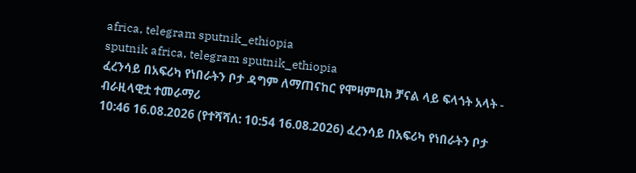africa, telegram sputnik_ethiopia
sputnik africa, telegram sputnik_ethiopia
ፈረንሳይ በአፍሪካ የነበራትን ቦታ ዳግም ለማጠናከር የሞዛምቢክ ቻናል ላይ ፍላጎት አላት - ብራዚላዊቷ ተመራማሪ
10:46 16.08.2026 (የተሻሻለ: 10:54 16.08.2026) ፈረንሳይ በአፍሪካ የነበራትን ቦታ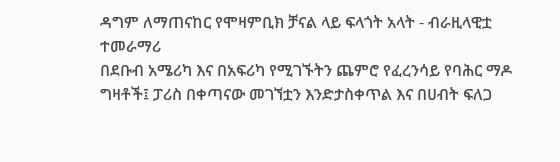ዳግም ለማጠናከር የሞዛምቢክ ቻናል ላይ ፍላጎት አላት - ብራዚላዊቷ ተመራማሪ
በደቡብ አሜሪካ እና በአፍሪካ የሚገኙትን ጨምሮ የፈረንሳይ የባሕር ማዶ ግዛቶች፤ ፓሪስ በቀጣናው መገኘቷን እንድታስቀጥል እና በሀብት ፍለጋ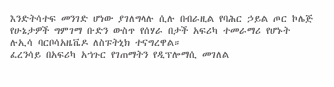እንድትሳተፍ መንገድ ሆነው ያገለግላሉ ሲሉ በብራዚል የባሕር ኃይል ጦር ኮሌጅ የሁኔታዎች ግምገማ ቡድን ውስጥ የሰሃራ በታች አፍሪካ ተመራማሪ የሆኑት ሉኢሳ ባርቦሳአዜቬዶ ለስፑትኒክ ተናግረዋል።
ፈረንሳይ በአፍሪካ አኀጉር የገጠማትን የዲፕሎማሲ መገለል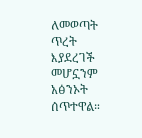ለመወጣት ጥረት እያደረገች መሆኗንም አፅንኦት ሰጥተዋል።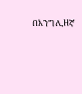በእንግሊዘኛ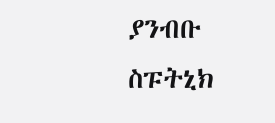ያንብቡ
ስፑትኒክ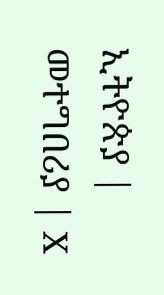ኢትዮጵያ | መተግበሪያ | X